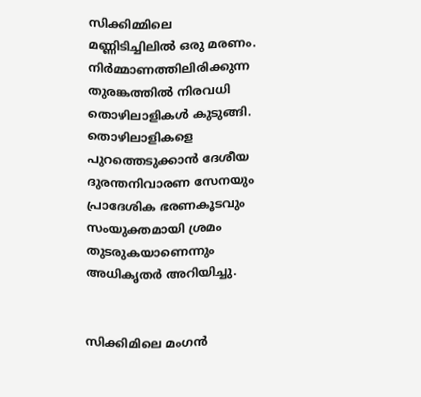സിക്കിമ്മിലെ മണ്ണിടിച്ചിലില്‍ ഒരു മരണം. നിര്‍മ്മാണത്തിലിരിക്കുന്ന തുരങ്കത്തില്‍ നിരവധി തൊഴിലാളികള്‍ കുടുങ്ങി. തൊഴിലാളികളെ പുറത്തെടുക്കാന്‍ ദേശീയ ദുരന്തനിവാരണ സേനയും പ്രാദേശിക ഭരണകൂടവും സംയുക്തമായി ശ്രമം തുടരുകയാണെന്നും അധികൃതര്‍ അറിയിച്ചു.


സിക്കിമിലെ മംഗന്‍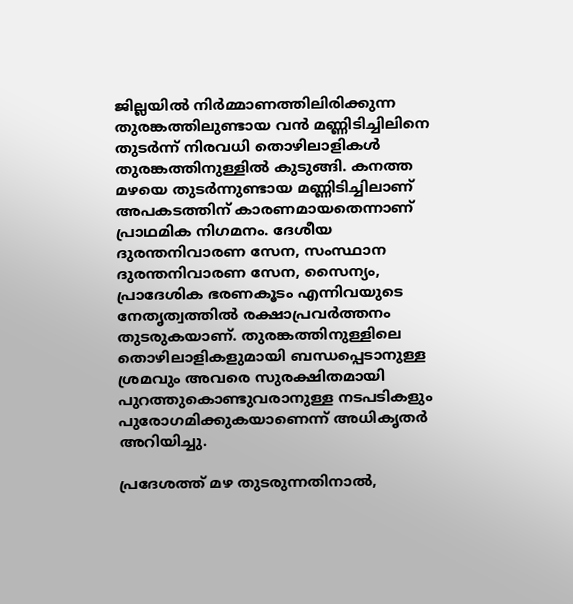ജില്ലയില്‍ നിര്‍മ്മാണത്തിലിരിക്കുന്ന തുരങ്കത്തിലുണ്ടായ വന്‍ മണ്ണിടിച്ചിലിനെ തുടര്‍ന്ന് നിരവധി തൊഴിലാളികള്‍ തുരങ്കത്തിനുള്ളില്‍ കുടുങ്ങി. കനത്ത മഴയെ തുടര്‍ന്നുണ്ടായ മണ്ണിടിച്ചിലാണ് അപകടത്തിന് കാരണമായതെന്നാണ് പ്രാഥമിക നിഗമനം. ദേശീയ ദുരന്തനിവാരണ സേന, സംസ്ഥാന ദുരന്തനിവാരണ സേന, സൈന്യം, പ്രാദേശിക ഭരണകൂടം എന്നിവയുടെ നേതൃത്വത്തില്‍ രക്ഷാപ്രവര്‍ത്തനം തുടരുകയാണ്. തുരങ്കത്തിനുള്ളിലെ തൊഴിലാളികളുമായി ബന്ധപ്പെടാനുള്ള ശ്രമവും അവരെ സുരക്ഷിതമായി പുറത്തുകൊണ്ടുവരാനുള്ള നടപടികളും പുരോഗമിക്കുകയാണെന്ന് അധികൃതര്‍ അറിയിച്ചു.

പ്രദേശത്ത് മഴ തുടരുന്നതിനാല്‍,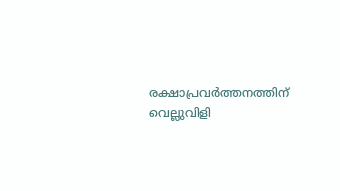രക്ഷാപ്രവര്‍ത്തനത്തിന് വെല്ലുവിളി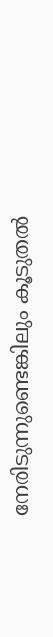നേരിടുന്നുണ്ടെങ്കിലും കൂടുതല്‍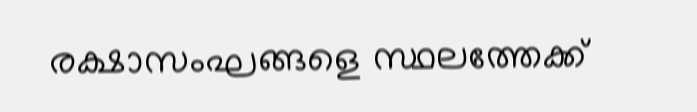രക്ഷാസംഘങ്ങളെ സ്ഥലത്തേക്ക്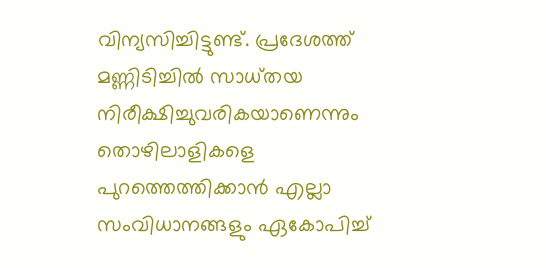വിന്യസിച്ചിട്ടുണ്ട്. പ്രദേശത്ത് മണ്ണിടിച്ചില്‍ സാധ്തയ നിരീക്ഷിച്ചുവരികയാണെന്നും തൊഴിലാളികളെ പുറത്തെത്തിക്കാന്‍ എല്ലാ സംവിധാനങ്ങളും ഏകോപിച്ച്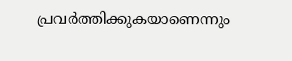പ്രവര്‍ത്തിക്കുകയാണെന്നും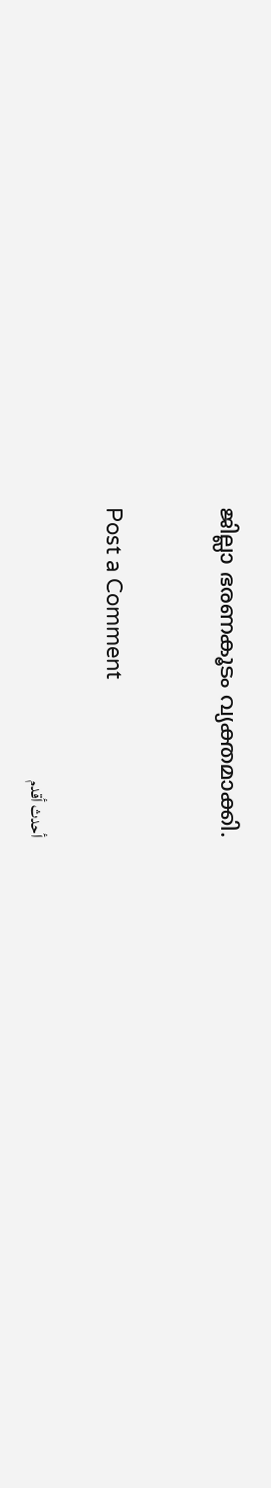ജില്ലാ ഭരണകൂടം വ്യക്തമാക്കി.


Post a Comment

أحدث أقدم